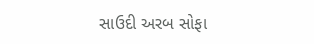સાઉદી અરબ સોફા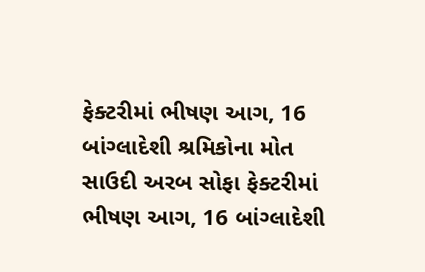ફેક્ટરીમાં ભીષણ આગ, 16 બાંગ્લાદેશી શ્રમિકોના મોત
સાઉદી અરબ સોફા ફેક્ટરીમાં ભીષણ આગ, 16 બાંગ્લાદેશી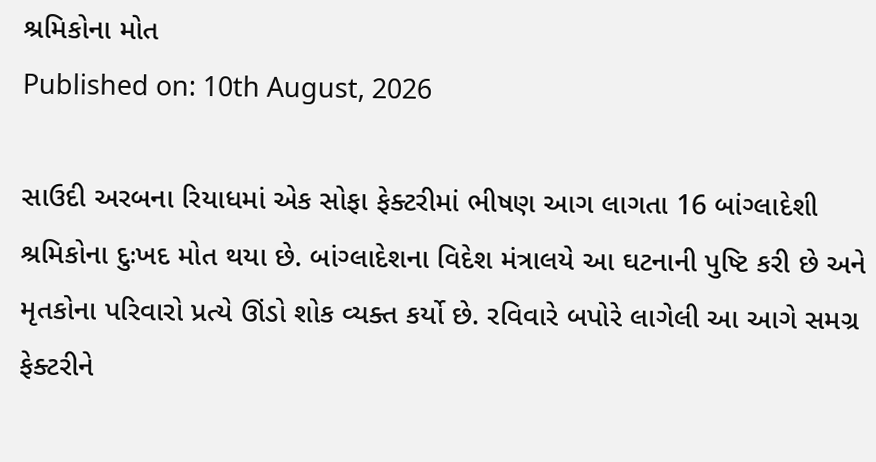શ્રમિકોના મોત
Published on: 10th August, 2026

સાઉદી અરબના રિયાધમાં એક સોફા ફેક્ટરીમાં ભીષણ આગ લાગતા 16 બાંગ્લાદેશી શ્રમિકોના દુઃખદ મોત થયા છે. બાંગ્લાદેશના વિદેશ મંત્રાલયે આ ઘટનાની પુષ્ટિ કરી છે અને મૃતકોના પરિવારો પ્રત્યે ઊંડો શોક વ્યક્ત કર્યો છે. રવિવારે બપોરે લાગેલી આ આગે સમગ્ર ફેક્ટરીને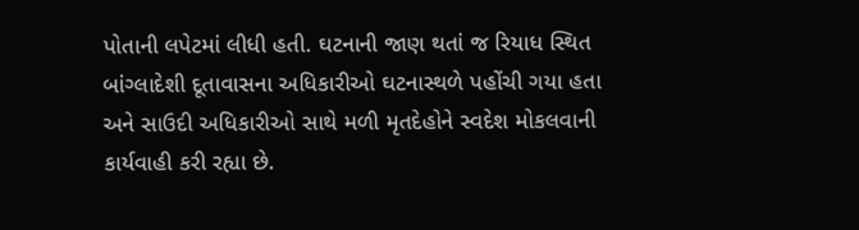પોતાની લપેટમાં લીધી હતી. ઘટનાની જાણ થતાં જ રિયાધ સ્થિત બાંગ્લાદેશી દૂતાવાસના અધિકારીઓ ઘટનાસ્થળે પહોંચી ગયા હતા અને સાઉદી અધિકારીઓ સાથે મળી મૃતદેહોને સ્વદેશ મોકલવાની કાર્યવાહી કરી રહ્યા છે.